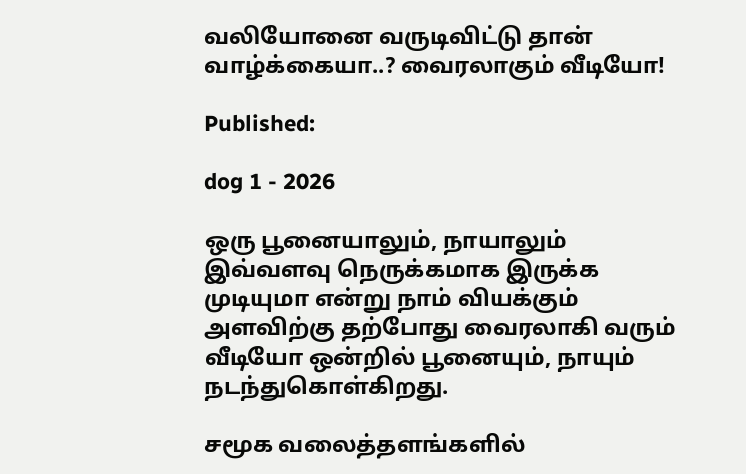வலியோனை வருடிவிட்டு தான் வாழ்க்கையா..? வைரலாகும் வீடியோ!

Published:

dog 1 - 2026

ஒரு பூனையாலும், நாயாலும் இவ்வளவு நெருக்கமாக இருக்க முடியுமா என்று நாம் வியக்கும் அளவிற்கு தற்போது வைரலாகி வரும் வீடியோ ஒன்றில் பூனையும், நாயும் நடந்துகொள்கிறது.

சமூக வலைத்தளங்களில்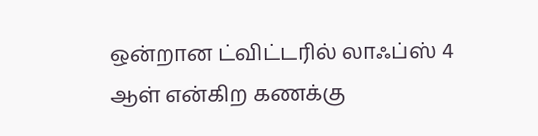ஒன்றான ட்விட்டரில் லாஃப்ஸ் 4 ஆள் என்கிற கணக்கு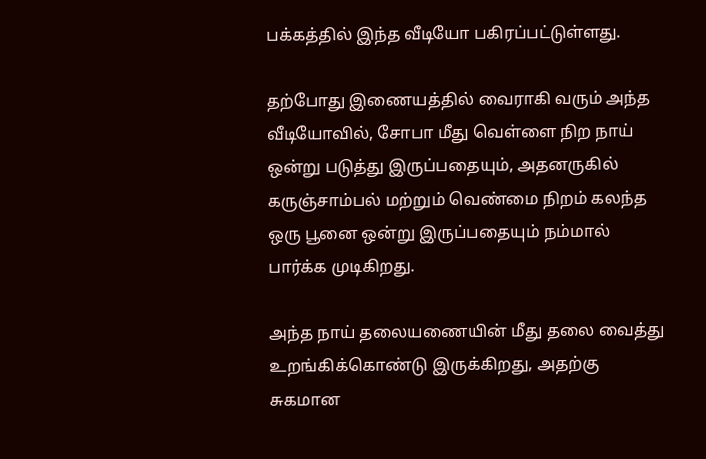பக்கத்தில் இந்த வீடியோ பகிரப்பட்டுள்ளது.

தற்போது இணையத்தில் வைராகி வரும் அந்த வீடியோவில், சோபா மீது வெள்ளை நிற நாய் ஒன்று படுத்து இருப்பதையும், அதனருகில் கருஞ்சாம்பல் மற்றும் வெண்மை நிறம் கலந்த ஒரு பூனை ஒன்று இருப்பதையும் நம்மால் பார்க்க முடிகிறது.

அந்த நாய் தலையணையின் மீது தலை வைத்து உறங்கிக்கொண்டு இருக்கிறது, அதற்கு சுகமான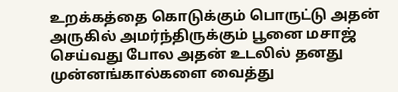உறக்கத்தை கொடுக்கும் பொருட்டு அதன் அருகில் அமர்ந்திருக்கும் பூனை மசாஜ் செய்வது போல அதன் உடலில் தனது முன்னங்கால்களை வைத்து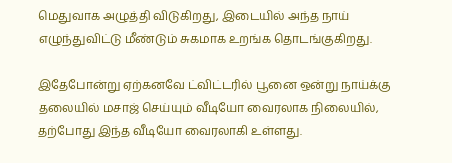மெதுவாக அழுத்தி விடுகிறது, இடையில் அந்த நாய் எழுந்துவிட்டு மீண்டும் சுகமாக உறங்க தொடங்குகிறது.

இதேபோன்று ஏற்கனவே ட்விட்டரில் பூனை ஒன்று நாய்க்கு தலையில் மசாஜ் செய்யும் வீடியோ வைரலாக நிலையில், தற்போது இந்த வீடியோ வைரலாகி உள்ளது.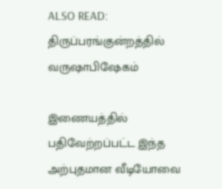ALSO READ:  திருப்பரங்குன்றத்தில் வருஷாபிஷேகம்

இணையத்தில் பதிவேற்றப்பட்ட இந்த அற்புதமான வீடியோவை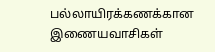பல்லாயிரக்கணக்கான இணையவாசிகள்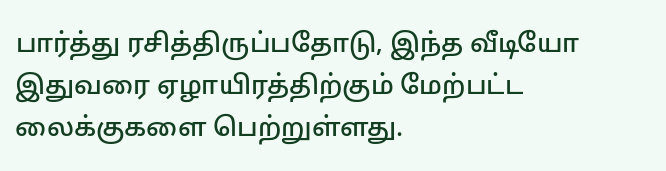பார்த்து ரசித்திருப்பதோடு, இந்த வீடியோ இதுவரை ஏழாயிரத்திற்கும் மேற்பட்ட லைக்குகளை பெற்றுள்ளது.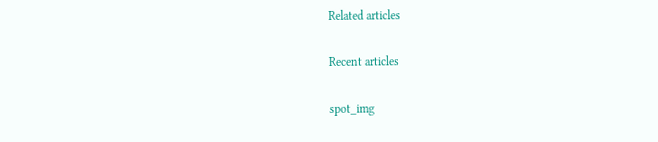Related articles

Recent articles

spot_img